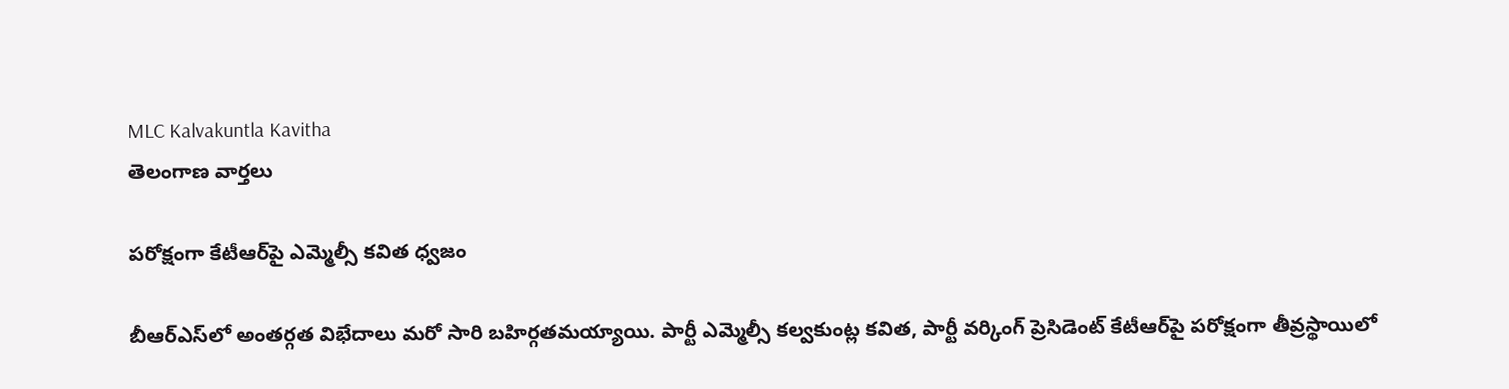MLC Kalvakuntla Kavitha
తెలంగాణ వార్తలు

పరోక్షంగా కేటీఆర్‌పై ఎమ్మెల్సీ కవిత ధ్వజం

బీఆర్ఎస్‌లో అంతర్గత విభేదాలు మరో సారి బహిర్గతమయ్యాయి. పార్టీ ఎమ్మెల్సీ కల్వకుంట్ల కవిత, పార్టీ వర్కింగ్ ప్రెసిడెంట్ కేటీఆర్‌పై పరోక్షంగా తీవ్రస్థాయిలో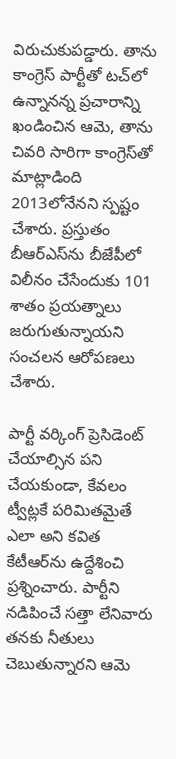విరుచుకుపడ్డారు. తాను కాంగ్రెస్ పార్టీతో టచ్‌లో ఉన్నానన్న ప్రచారాన్ని ఖండించిన ఆమె, తాను చివరి సారిగా కాంగ్రెస్‌తో మాట్లాడింది 2013లోనేనని స్పష్టం చేశారు. ప్రస్తుతం బీఆర్ఎస్‌ను బీజేపీలో విలీనం చేసేందుకు 101 శాతం ప్రయత్నాలు జరుగుతున్నాయని సంచలన ఆరోపణలు చేశారు.

పార్టీ వర్కింగ్ ప్రెసిడెంట్ చేయాల్సిన పని చేయకుండా, కేవలం ట్వీట్లకే పరిమితమైతే ఎలా అని కవిత కేటీఆర్‌ను ఉద్దేశించి ప్రశ్నించారు. పార్టీని నడిపించే సత్తా లేనివారు తనకు నీతులు చెబుతున్నారని ఆమె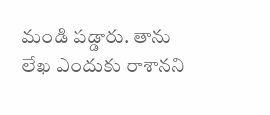మండి పడ్డారు. తాను లేఖ ఎందుకు రాశానని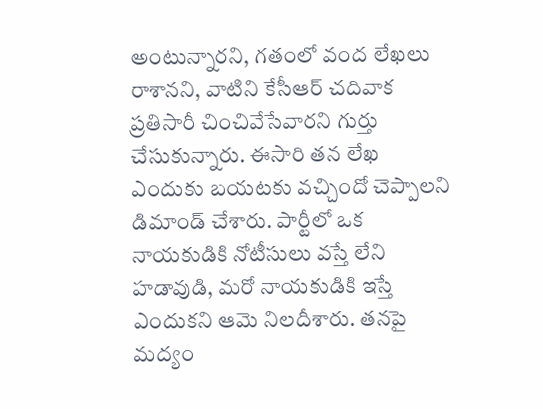అంటున్నారని, గతంలో వంద లేఖలు రాశానని, వాటిని కేసీఆర్ చదివాక ప్రతిసారీ చించివేసేవారని గుర్తు చేసుకున్నారు. ఈసారి తన లేఖ ఎందుకు బయటకు వచ్చిందో చెప్పాలని డిమాండ్ చేశారు. పార్టీలో ఒక నాయకుడికి నోటీసులు వస్తే లేని హడావుడి, మరో నాయకుడికి ఇస్తే ఎందుకని ఆమె నిలదీశారు. తనపై మద్యం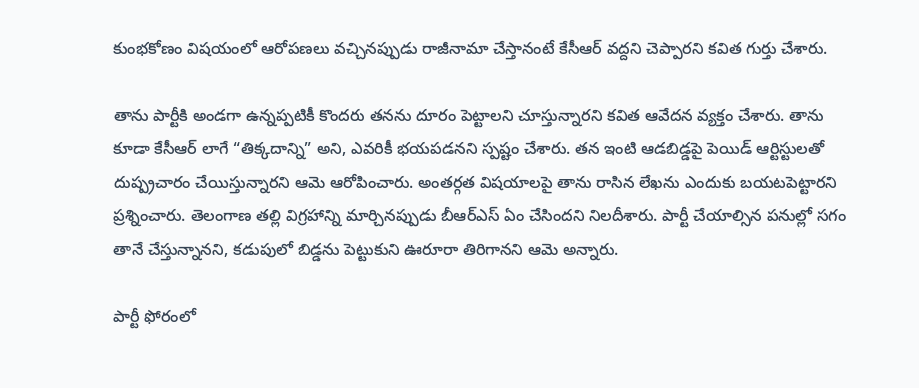కుంభకోణం విషయంలో ఆరోపణలు వచ్చినప్పుడు రాజీనామా చేస్తానంటే కేసీఆర్ వద్దని చెప్పారని కవిత గుర్తు చేశారు.

తాను పార్టీకి అండగా ఉన్నప్పటికీ కొందరు తనను దూరం పెట్టాలని చూస్తున్నారని కవిత ఆవేదన వ్యక్తం చేశారు. తాను కూడా కేసీఆర్ లాగే “తిక్కదాన్ని” అని, ఎవరికీ భయపడనని స్పష్టం చేశారు. తన ఇంటి ఆడబిడ్డపై పెయిడ్ ఆర్టిస్టులతో దుష్ప్రచారం చేయిస్తున్నారని ఆమె ఆరోపించారు. అంతర్గత విషయాలపై తాను రాసిన లేఖను ఎందుకు బయటపెట్టారని ప్రశ్నించారు. తెలంగాణ తల్లి విగ్రహాన్ని మార్చినప్పుడు బీఆర్ఎస్ ఏం చేసిందని నిలదీశారు. పార్టీ చేయాల్సిన పనుల్లో సగం తానే చేస్తున్నానని, కడుపులో బిడ్డను పెట్టుకుని ఊరూరా తిరిగానని ఆమె అన్నారు.

పార్టీ ఫోరంలో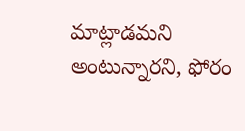మాట్లాడమని అంటున్నారని, ఫోరం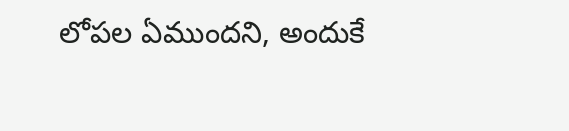లోపల ఏముందని, అందుకే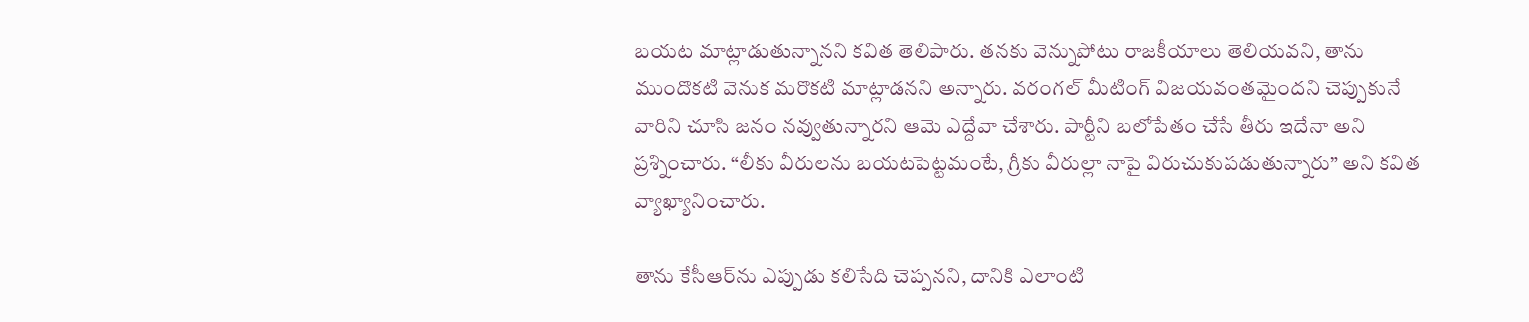బయట మాట్లాడుతున్నానని కవిత తెలిపారు. తనకు వెన్నుపోటు రాజకీయాలు తెలియవని, తాను ముందొకటి వెనుక మరొకటి మాట్లాడనని అన్నారు. వరంగల్ మీటింగ్ విజయవంతమైందని చెప్పుకునే వారిని చూసి జనం నవ్వుతున్నారని ఆమె ఎద్దేవా చేశారు. పార్టీని బలోపేతం చేసే తీరు ఇదేనా అని ప్రశ్నించారు. “లీకు వీరులను బయటపెట్టమంటే, గ్రీకు వీరుల్లా నాపై విరుచుకుపడుతున్నారు” అని కవిత వ్యాఖ్యానించారు.

తాను కేసీఆర్‌ను ఎప్పుడు కలిసేది చెప్పనని, దానికి ఎలాంటి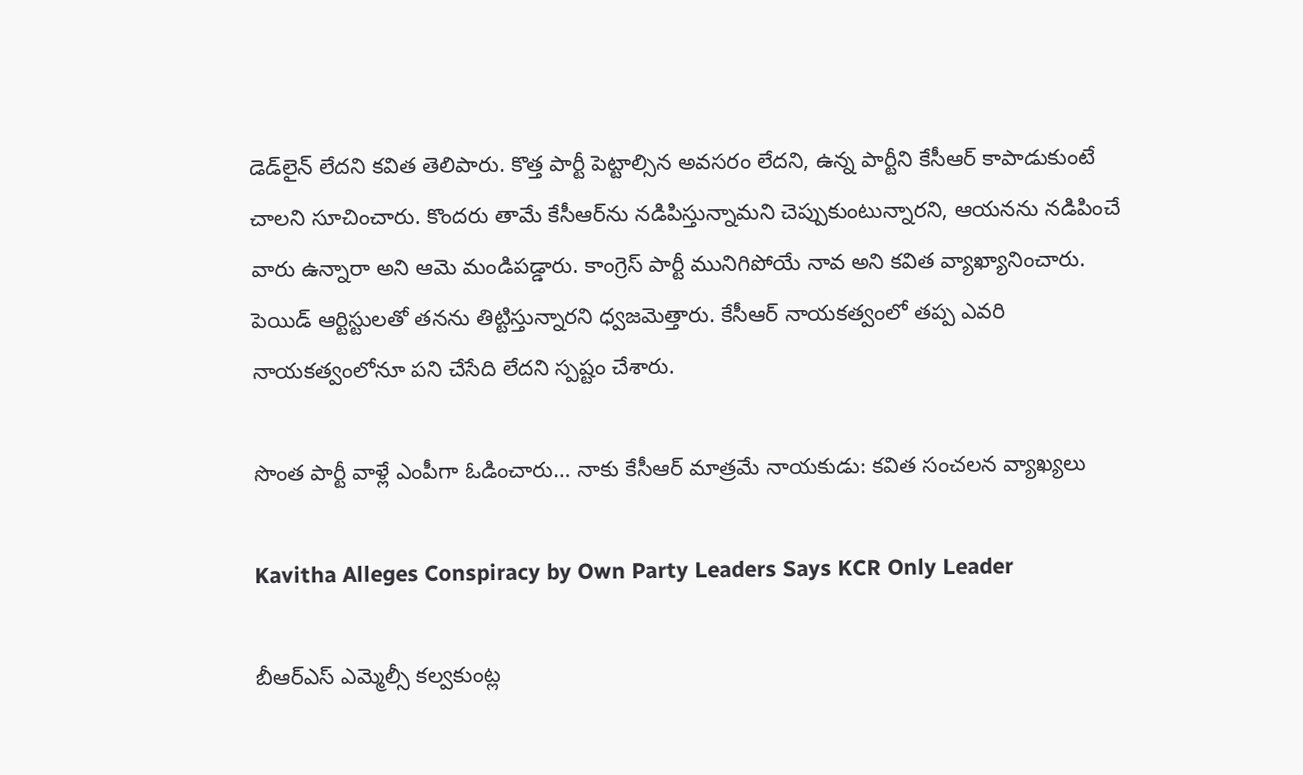డెడ్‌లైన్ లేదని కవిత తెలిపారు. కొత్త పార్టీ పెట్టాల్సిన అవసరం లేదని, ఉన్న పార్టీని కేసీఆర్ కాపాడుకుంటే చాలని సూచించారు. కొందరు తామే కేసీఆర్‌ను నడిపిస్తున్నామని చెప్పుకుంటున్నారని, ఆయనను నడిపించే వారు ఉన్నారా అని ఆమె మండిపడ్డారు. కాంగ్రెస్ పార్టీ మునిగిపోయే నావ అని కవిత వ్యాఖ్యానించారు. పెయిడ్ ఆర్టిస్టులతో తనను తిట్టిస్తున్నారని ధ్వజమెత్తారు. కేసీఆర్ నాయకత్వంలో తప్ప ఎవరి నాయకత్వంలోనూ పని చేసేది లేదని స్పష్టం చేశారు.

సొంత పార్టీ వాళ్లే ఎంపీగా ఓడించారు… నాకు కేసీఆర్ మాత్రమే నాయకుడు: కవిత సంచలన వ్యాఖ్యలు

Kavitha Alleges Conspiracy by Own Party Leaders Says KCR Only Leader

బీఆర్ఎస్ ఎమ్మెల్సీ కల్వకుంట్ల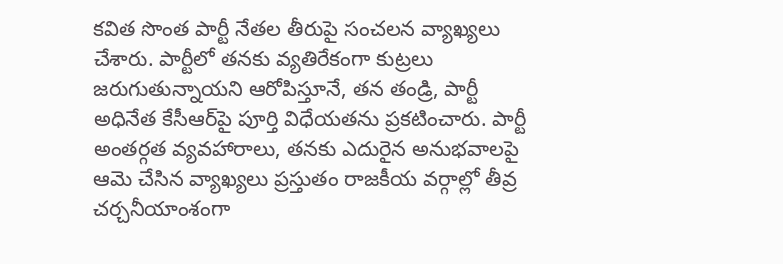కవిత సొంత పార్టీ నేతల తీరుపై సంచలన వ్యాఖ్యలు చేశారు. పార్టీలో తనకు వ్యతిరేకంగా కుట్రలు జరుగుతున్నాయని ఆరోపిస్తూనే, తన తండ్రి, పార్టీ అధినేత కేసీఆర్‌పై పూర్తి విధేయతను ప్రకటించారు. పార్టీ అంతర్గత వ్యవహారాలు, తనకు ఎదురైన అనుభవాలపై ఆమె చేసిన వ్యాఖ్యలు ప్రస్తుతం రాజకీయ వర్గాల్లో తీవ్ర చర్చనీయాంశంగా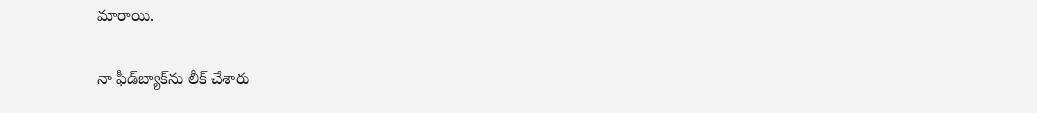మారాయి.

నా ఫీడ్‌బ్యాక్‌ను లీక్ చేశారు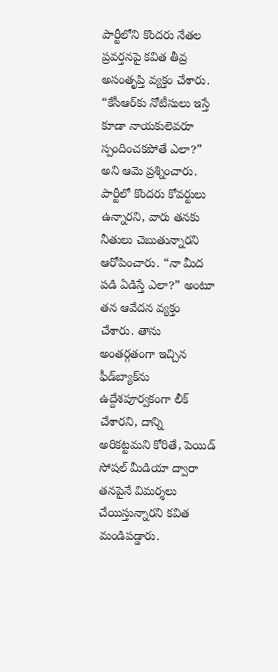పార్టీలోని కొందరు నేతల ప్రవర్తనపై కవిత తీవ్ర అసంతృప్తి వ్యక్తం చేశారు. “కేసీఆర్‌కు నోటీసులు ఇస్తే కూడా నాయకులెవరూ స్పందించకపోతే ఎలా?” అని ఆమె ప్రశ్నించారు. పార్టీలో కొందరు కోవర్టులు ఉన్నారని, వారు తనకు నీతులు చెబుతున్నారని ఆరోపించారు. “నా మీద పడి ఏడిస్తే ఎలా?” అంటూ తన ఆవేదన వ్యక్తం చేశారు. తాను అంతర్గతంగా ఇచ్చిన ఫీడ్‌బ్యాక్‌ను ఉద్దేశపూర్వకంగా లీక్ చేశారని, దాన్ని అరికట్టమని కోరితే, పెయిడ్ సోషల్ మీడియా ద్వారా తనపైనే విమర్శలు చేయిస్తున్నారని కవిత మండిపడ్డారు.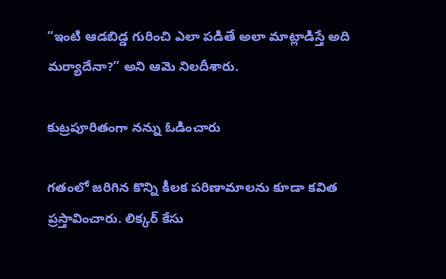“ఇంటి ఆడబిడ్డ గురించి ఎలా పడితే అలా మాట్లాడిస్తే అది మర్యాదేనా?” అని ఆమె నిలదీశారు.

కుట్రపూరితంగా నన్ను ఓడించారు

గతంలో జరిగిన కొన్ని కీలక పరిణామాలను కూడా కవిత ప్రస్తావించారు. లిక్కర్ కేసు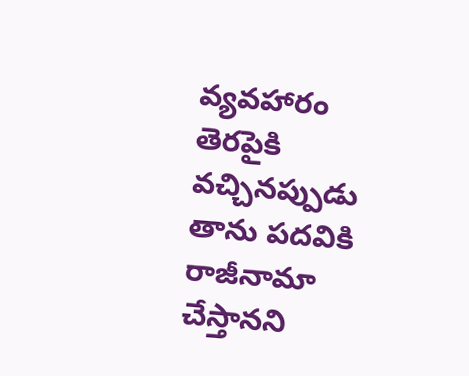వ్యవహారం తెరపైకి వచ్చినప్పుడు తాను పదవికి రాజీనామా చేస్తానని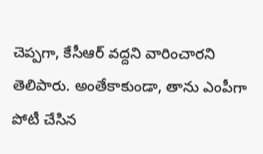చెప్పగా, కేసీఆర్ వద్దని వారించారని తెలిపారు. అంతేకాకుండా, తాను ఎంపీగా పోటీ చేసిన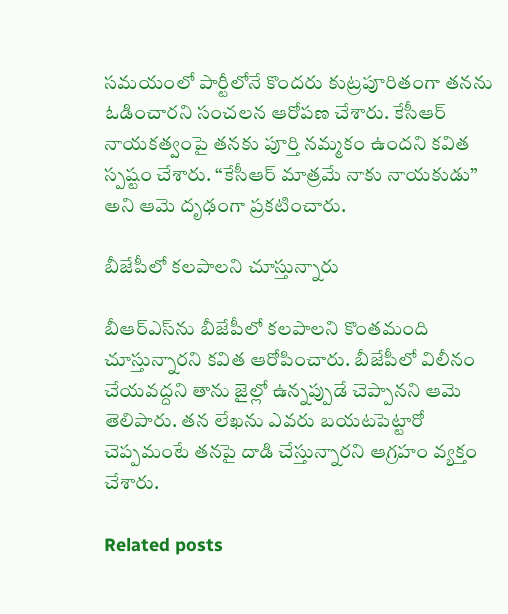సమయంలో పార్టీలోనే కొందరు కుట్రపూరితంగా తనను ఓడించారని సంచలన ఆరోపణ చేశారు. కేసీఆర్ నాయకత్వంపై తనకు పూర్తి నమ్మకం ఉందని కవిత స్పష్టం చేశారు. “కేసీఆర్‌ మాత్రమే నాకు నాయకుడు” అని ఆమె దృఢంగా ప్రకటించారు.

బీజేపీలో కలపాలని చూస్తున్నారు

బీఆర్ఎస్‌ను బీజేపీలో కలపాలని కొంతమంది చూస్తున్నారని కవిత ఆరోపించారు. బీజేపీలో విలీనం చేయవద్దని తాను జైల్లో ఉన్నప్పుడే చెప్పానని ఆమె తెలిపారు. తన లేఖను ఎవరు బయటపెట్టారో చెప్పమంటే తనపై దాడి చేస్తున్నారని ఆగ్రహం వ్యక్తం చేశారు.

Related posts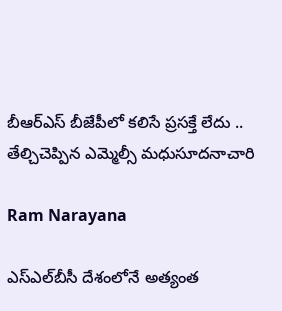బీఆర్ఎస్ బీజేపీలో క‌లిసే ప్ర‌స‌క్తే లేదు .. తేల్చిచెప్పిన ఎమ్మెల్సీ మ‌ధుసూద‌నాచారి

Ram Narayana

ఎస్ఎల్‌బీసీ దేశంలోనే అత్యంత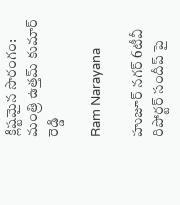క్లిష్టమైన సొరంగం: మంత్రి ఉత్తమ్ కుమార్ రెడ్డి

Ram Narayana

హుజూర్ నగర్ 6టీవీ రిపోర్టర్ సందీప్ పై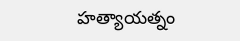హత్యాయత్నం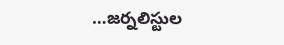…జర్నలిస్టుల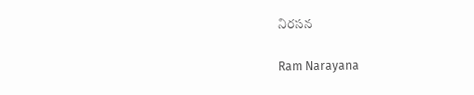నిరసన

Ram Narayana